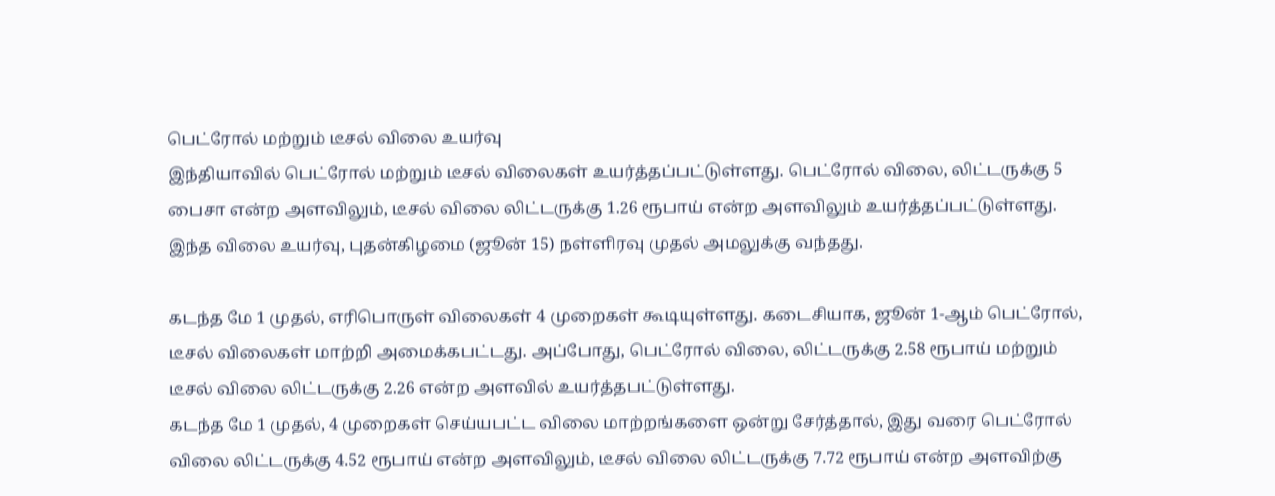பெட்ரோல் மற்றும் டீசல் விலை உயர்வு
இந்தியாவில் பெட்ரோல் மற்றும் டீசல் விலைகள் உயர்த்தப்பட்டுள்ளது. பெட்ரோல் விலை, லிட்டருக்கு 5 பைசா என்ற அளவிலும், டீசல் விலை லிட்டருக்கு 1.26 ரூபாய் என்ற அளவிலும் உயர்த்தப்பட்டுள்ளது.
இந்த விலை உயர்வு, புதன்கிழமை (ஜூன் 15) நள்ளிரவு முதல் அமலுக்கு வந்தது.

கடந்த மே 1 முதல், எரிபொருள் விலைகள் 4 முறைகள் கூடியுள்ளது. கடைசியாக, ஜூன் 1-ஆம் பெட்ரோல், டீசல் விலைகள் மாற்றி அமைக்கபட்டது. அப்போது, பெட்ரோல் விலை, லிட்டருக்கு 2.58 ரூபாய் மற்றும் டீசல் விலை லிட்டருக்கு 2.26 என்ற அளவில் உயர்த்தபட்டுள்ளது.
கடந்த மே 1 முதல், 4 முறைகள் செய்யபட்ட விலை மாற்றங்களை ஒன்று சேர்த்தால், இது வரை பெட்ரோல் விலை லிட்டருக்கு 4.52 ரூபாய் என்ற அளவிலும், டீசல் விலை லிட்டருக்கு 7.72 ரூபாய் என்ற அளவிற்கு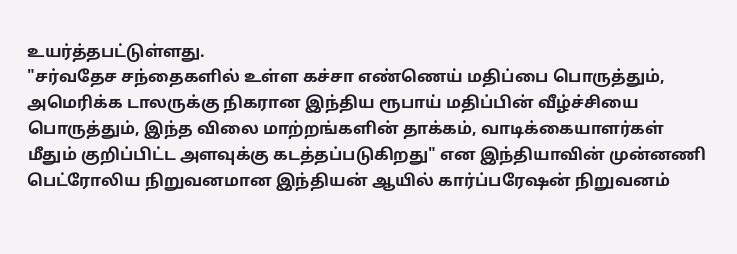உயர்த்தபட்டுள்ளது.
"சர்வதேச சந்தைகளில் உள்ள கச்சா எண்ணெய் மதிப்பை பொருத்தும், அமெரிக்க டாலருக்கு நிகரான இந்திய ரூபாய் மதிப்பின் வீழ்ச்சியை பொருத்தும், இந்த விலை மாற்றங்களின் தாக்கம், வாடிக்கையாளர்கள் மீதும் குறிப்பிட்ட அளவுக்கு கடத்தப்படுகிறது" என இந்தியாவின் முன்னணி பெட்ரோலிய நிறுவனமான இந்தியன் ஆயில் கார்ப்பரேஷன் நிறுவனம்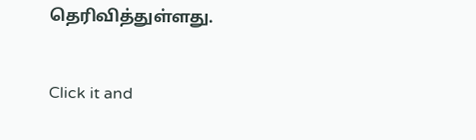தெரிவித்துள்ளது.


Click it and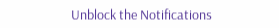Unblock the Notifications